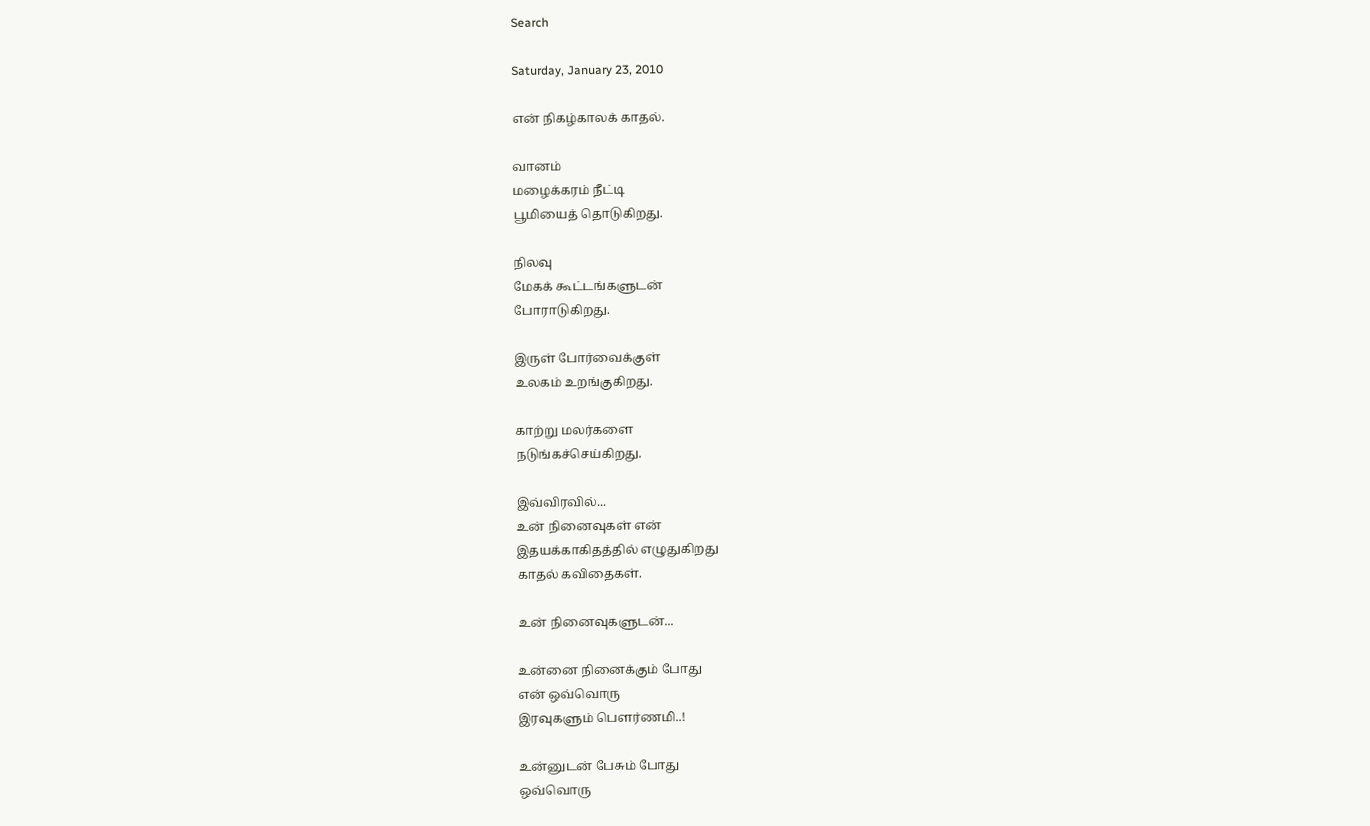Search

Saturday, January 23, 2010

என் நிகழ்காலக் காதல்.

வானம்
மழைக்கரம் நீட்டி
பூமியைத் தொடுகிறது.

நிலவு
மேகக் கூட்டங்களுடன்
போராடுகிறது.

இருள் போர்வைக்குள்
உலகம் உறங்குகிறது.

காற்று மலர்களை
நடுங்கச்செய்கிறது.

இவ்விரவில்...
உன் நினைவுகள் என்
இதயக்காகிதத்தில் எழுதுகிறது
காதல் கவிதைகள்.

உன் நினைவுகளுடன்...

உன்னை நினைக்கும் போது
என் ஒவ்வொரு
இரவுகளும் பௌர்ணமி..!

உன்னுடன் பேசும் போது
ஒவ்வொரு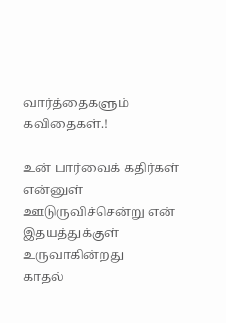வார்த்தைகளும் கவிதைகள்.!

உன் பார்வைக் கதிர்கள்
என்னுள்
ஊடுருவிச்சென்று என்
இதயத்துக்குள் உருவாகின்றது
காதல்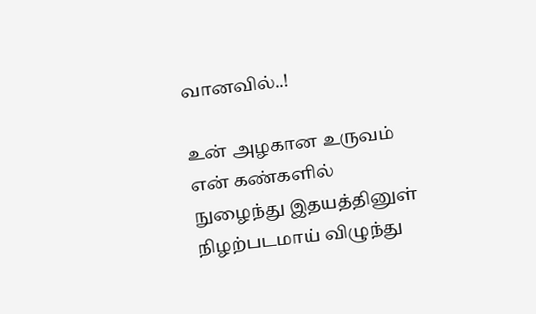வானவில்..!

உன் அழகான உருவம்
என் கண்களில்
நுழைந்து இதயத்தினுள்
நிழற்படமாய் விழுந்து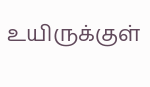உயிருக்குள்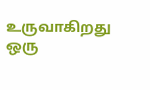உருவாகிறது ஒரு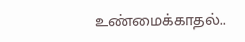உண்மைக்காதல்..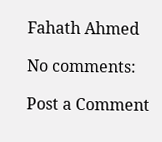Fahath Ahmed

No comments:

Post a Comment